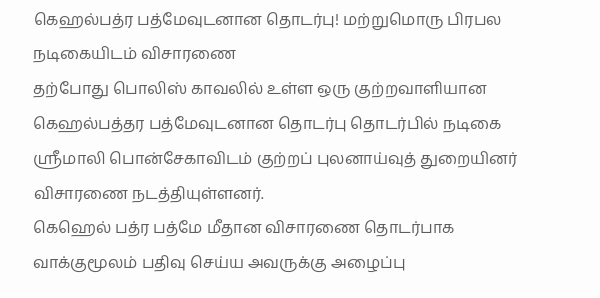கெஹல்பத்ர பத்மேவுடனான தொடர்பு! மற்றுமொரு பிரபல நடிகையிடம் விசாரணை
தற்போது பொலிஸ் காவலில் உள்ள ஒரு குற்றவாளியான கெஹல்பத்தர பத்மேவுடனான தொடர்பு தொடர்பில் நடிகை ஸ்ரீமாலி பொன்சேகாவிடம் குற்றப் புலனாய்வுத் துறையினர் விசாரணை நடத்தியுள்ளனர்.
கெஹெல் பத்ர பத்மே மீதான விசாரணை தொடர்பாக வாக்குமூலம் பதிவு செய்ய அவருக்கு அழைப்பு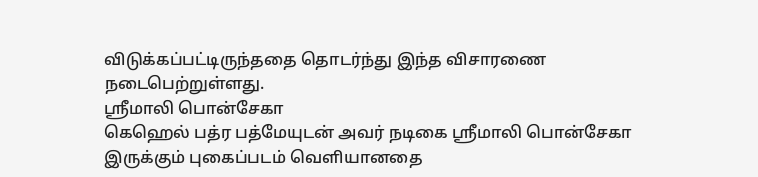விடுக்கப்பட்டிருந்ததை தொடர்ந்து இந்த விசாரணை நடைபெற்றுள்ளது.
ஸ்ரீமாலி பொன்சேகா
கெஹெல் பத்ர பத்மேயுடன் அவர் நடிகை ஸ்ரீமாலி பொன்சேகா இருக்கும் புகைப்படம் வெளியானதை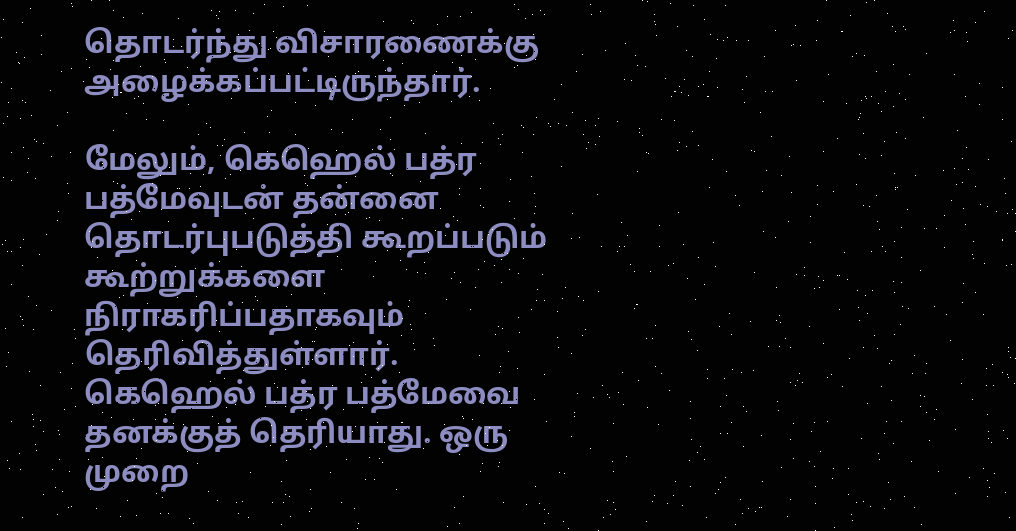தொடர்ந்து விசாரணைக்கு அழைக்கப்பட்டிருந்தார்.

மேலும், கெஹெல் பத்ர பத்மேவுடன் தன்னை தொடர்புபடுத்தி கூறப்படும் கூற்றுக்களை நிராகரிப்பதாகவும் தெரிவித்துள்ளார்.
கெஹெல் பத்ர பத்மேவை தனக்குத் தெரியாது. ஒரு முறை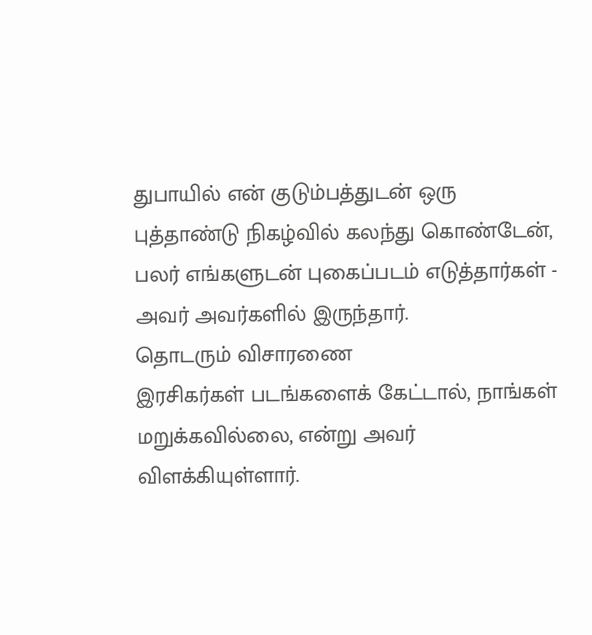துபாயில் என் குடும்பத்துடன் ஒரு புத்தாண்டு நிகழ்வில் கலந்து கொண்டேன், பலர் எங்களுடன் புகைப்படம் எடுத்தார்கள் - அவர் அவர்களில் இருந்தார்.
தொடரும் விசாரணை
இரசிகர்கள் படங்களைக் கேட்டால், நாங்கள் மறுக்கவில்லை, என்று அவர் விளக்கியுள்ளார்.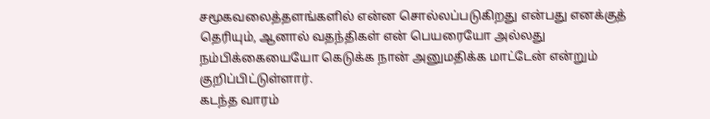சமூகவலைத்தளங்களில் என்ன சொல்லப்படுகிறது என்பது எனக்குத் தெரியும், ஆனால் வதந்திகள் என் பெயரையோ அல்லது நம்பிக்கையையோ கெடுக்க நான் அனுமதிக்க மாட்டேன் என்றும் குறிப்பிட்டுள்ளார்.
கடந்த வாரம்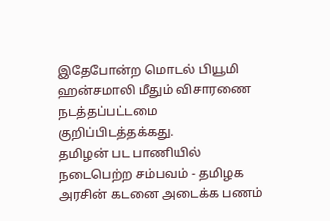இதேபோன்ற மொடல் பியூமி ஹன்சமாலி மீதும் விசாரணை நடத்தப்பட்டமை குறிப்பிடத்தக்கது.
தமிழன் பட பாணியில் நடைபெற்ற சம்பவம் - தமிழக அரசின் கடனை அடைக்க பணம்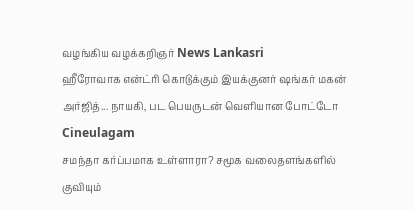வழங்கிய வழக்கறிஞர் News Lankasri
ஹீரோவாக என்ட்ரி கொடுக்கும் இயக்குனர் ஷங்கர் மகன் அர்ஜித்... நாயகி, பட பெயருடன் வெளியான போட்டோ Cineulagam
சமந்தா கர்ப்பமாக உள்ளாரா? சமூக வலைதளங்களில் குவியும்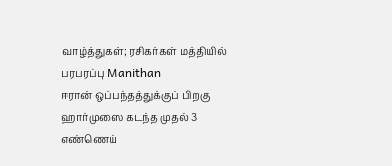வாழ்த்துகள்; ரசிகர்கள் மத்தியில் பரபரப்பு Manithan
ஈரான் ஒப்பந்தத்துக்குப் பிறகு ஹார்முஸை கடந்த முதல் 3 எண்ணெய்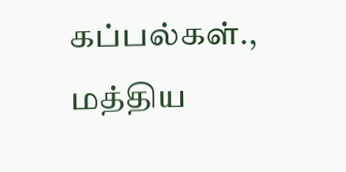கப்பல்கள்., மத்திய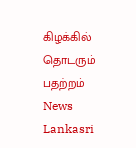கிழக்கில் தொடரும் பதற்றம் News Lankasri